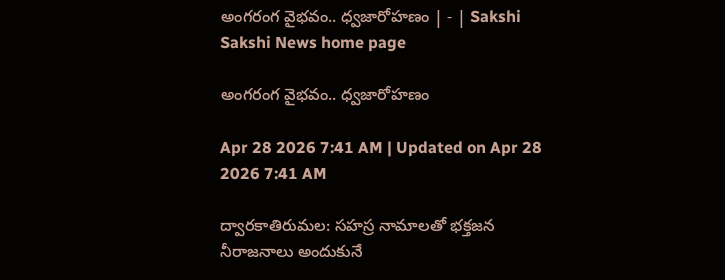అంగరంగ వైభవం.. ధ్వజారోహణం | - | Sakshi
Sakshi News home page

అంగరంగ వైభవం.. ధ్వజారోహణం

Apr 28 2026 7:41 AM | Updated on Apr 28 2026 7:41 AM

ద్వారకాతిరుమల: సహస్ర నామాలతో భక్తజన నీరాజనాలు అందుకునే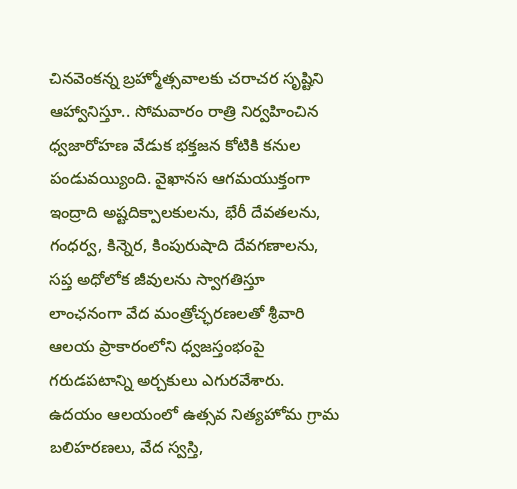చినవెంకన్న బ్రహ్మోత్సవాలకు చరాచర సృష్టిని ఆహ్వానిస్తూ.. సోమవారం రాత్రి నిర్వహించిన ధ్వజారోహణ వేడుక భక్తజన కోటికి కనుల పండువయ్యింది. వైఖానస ఆగమయుక్తంగా ఇంద్రాది అష్టదిక్పాలకులను, భేరీ దేవతలను, గంధర్వ, కిన్నెర, కింపురుషాది దేవగణాలను, సప్త అధోలోక జీవులను స్వాగతిస్తూ లాంఛనంగా వేద మంత్రోచ్ఛరణలతో శ్రీవారి ఆలయ ప్రాకారంలోని ధ్వజస్తంభంపై గరుడపటాన్ని అర్చకులు ఎగురవేశారు. ఉదయం ఆలయంలో ఉత్సవ నిత్యహోమ గ్రామ బలిహరణలు, వేద స్వస్తి,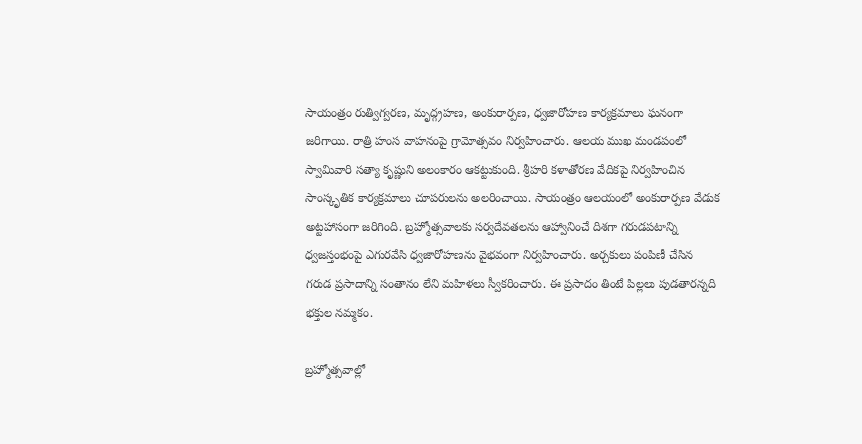సాయంత్రం రుత్విగ్వరణ, మృద్గ్రహణ, అంకురార్పణ, ధ్వజారోహణ కార్యక్రమాలు ఘనంగా జరిగాయి. రాత్రి హంస వాహనంపై గ్రామోత్సవం నిర్వహించారు. ఆలయ ముఖ మండపంలో స్వామివారి సత్యా కృష్ణుని అలంకారం ఆకట్టుకుంది. శ్రీహరి కళాతోరణ వేదికపై నిర్వహించిన సాంస్కృతిక కార్యక్రమాలు చూపరులను అలరించాయి. సాయంత్రం ఆలయంలో అంకురార్పణ వేడుక అట్టహాసంగా జరిగింది. బ్రహ్మోత్సవాలకు సర్వదేవతలను ఆహ్వానించే దిశగా గరుడపటాన్ని ధ్వజస్తంభంపై ఎగురవేసి ధ్వజారోహణను వైభవంగా నిర్వహించారు. అర్చకులు పంపిణీ చేసిన గరుడ ప్రసాదాన్ని సంతానం లేని మహిళలు స్వీకరించారు. ఈ ప్రసాదం తింటే పిల్లలు పుడతారన్నది భక్తుల నమ్మకం.

బ్రహ్మోత్సవాల్లో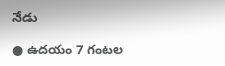నేడు

● ఉదయం 7 గంటల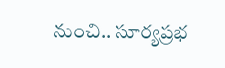నుంచి.. సూర్యప్రభ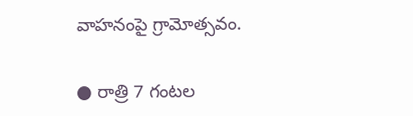వాహనంపై గ్రామోత్సవం.

● రాత్రి 7 గంటల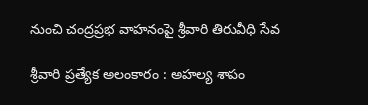నుంచి చంద్రప్రభ వాహనంపై శ్రీవారి తిరువీధి సేవ

శ్రీవారి ప్రత్యేక అలంకారం : అహల్య శాపం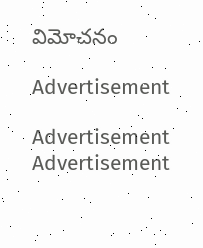విమోచనం

Advertisement

Advertisement
Advertisement